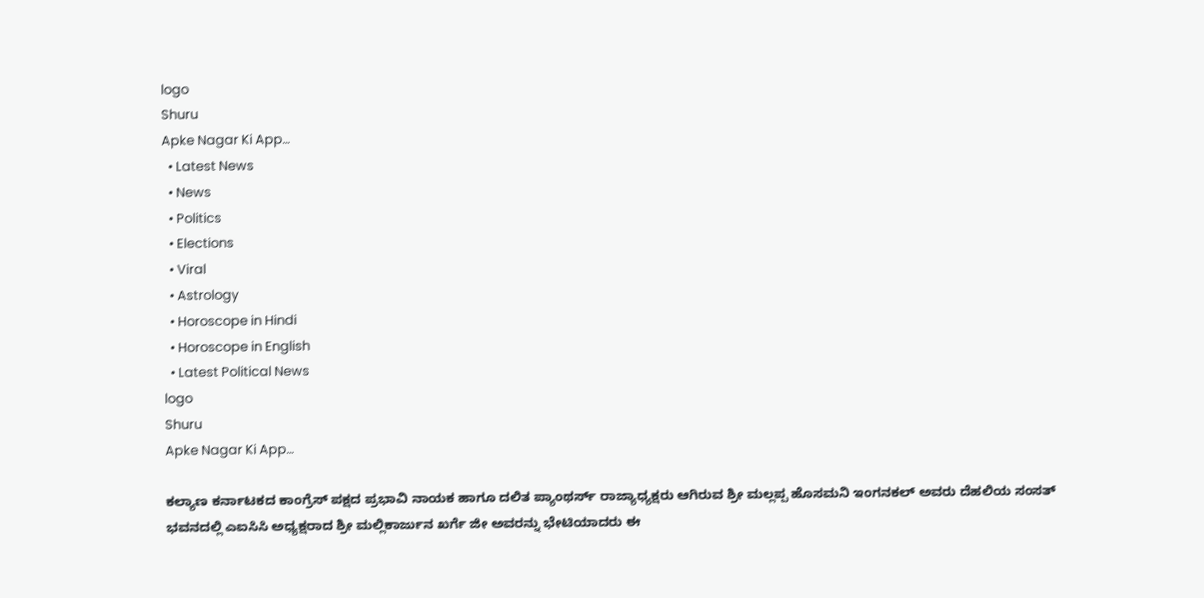logo
Shuru
Apke Nagar Ki App…
  • Latest News
  • News
  • Politics
  • Elections
  • Viral
  • Astrology
  • Horoscope in Hindi
  • Horoscope in English
  • Latest Political News
logo
Shuru
Apke Nagar Ki App…

ಕಲ್ಯಾಣ ಕರ್ನಾಟಕದ ಕಾಂಗ್ರೆಸ್ ಪಕ್ಷದ ಪ್ರಭಾವಿ ನಾಯಕ ಹಾಗೂ ದಲಿತ ಪ್ಯಾಂಥರ್ಸ್ ರಾಜ್ಯಾಧ್ಯಕ್ಷರು ಆಗಿರುವ ಶ್ರೀ ಮಲ್ಲಪ್ಪ ಹೊಸಮನಿ ಇಂಗನಕಲ್ ಅವರು ದೆಹಲಿಯ ಸಂಸತ್ ಭವನದಲ್ಲಿ ಎಐಸಿಸಿ ಅಧ್ಯಕ್ಷರಾದ ಶ್ರೀ ಮಲ್ಲಿಕಾರ್ಜುನ ಖರ್ಗೆ ಜೀ ಅವರನ್ನು ಭೇಟಿಯಾದರು ಈ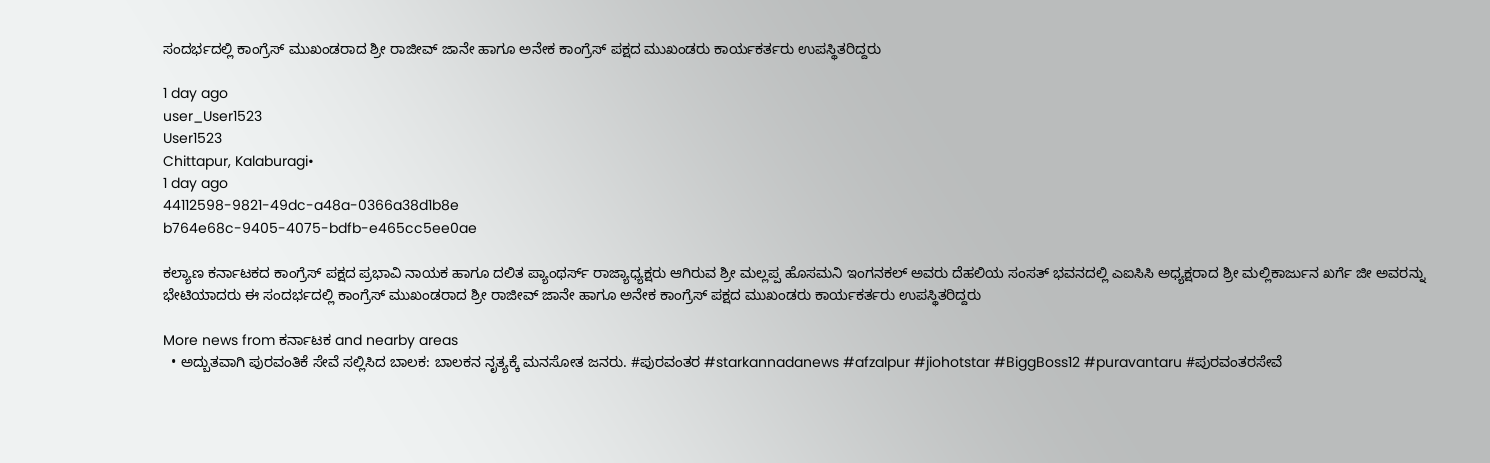ಸಂದರ್ಭದಲ್ಲಿ ಕಾಂಗ್ರೆಸ್ ಮುಖಂಡರಾದ ಶ್ರೀ ರಾಜೀವ್ ಜಾನೇ ಹಾಗೂ ಅನೇಕ ಕಾಂಗ್ರೆಸ್ ಪಕ್ಷದ ಮುಖಂಡರು ಕಾರ್ಯಕರ್ತರು ಉಪಸ್ಥಿತರಿದ್ದರು

1 day ago
user_User1523
User1523
Chittapur, Kalaburagi•
1 day ago
44112598-9821-49dc-a48a-0366a38d1b8e
b764e68c-9405-4075-bdfb-e465cc5ee0ae

ಕಲ್ಯಾಣ ಕರ್ನಾಟಕದ ಕಾಂಗ್ರೆಸ್ ಪಕ್ಷದ ಪ್ರಭಾವಿ ನಾಯಕ ಹಾಗೂ ದಲಿತ ಪ್ಯಾಂಥರ್ಸ್ ರಾಜ್ಯಾಧ್ಯಕ್ಷರು ಆಗಿರುವ ಶ್ರೀ ಮಲ್ಲಪ್ಪ ಹೊಸಮನಿ ಇಂಗನಕಲ್ ಅವರು ದೆಹಲಿಯ ಸಂಸತ್ ಭವನದಲ್ಲಿ ಎಐಸಿಸಿ ಅಧ್ಯಕ್ಷರಾದ ಶ್ರೀ ಮಲ್ಲಿಕಾರ್ಜುನ ಖರ್ಗೆ ಜೀ ಅವರನ್ನು ಭೇಟಿಯಾದರು ಈ ಸಂದರ್ಭದಲ್ಲಿ ಕಾಂಗ್ರೆಸ್ ಮುಖಂಡರಾದ ಶ್ರೀ ರಾಜೀವ್ ಜಾನೇ ಹಾಗೂ ಅನೇಕ ಕಾಂಗ್ರೆಸ್ ಪಕ್ಷದ ಮುಖಂಡರು ಕಾರ್ಯಕರ್ತರು ಉಪಸ್ಥಿತರಿದ್ದರು

More news from ಕರ್ನಾಟಕ and nearby areas
  • ಅದ್ಬುತವಾಗಿ ಪುರವಂತಿಕೆ ಸೇವೆ ಸಲ್ಲಿಸಿದ ಬಾಲಕ: ಬಾಲಕನ ನೃತ್ಯಕ್ಕೆ ಮನಸೋತ ಜನರು. #ಪುರವಂತರ #starkannadanews #afzalpur #jiohotstar #BiggBoss12 #puravantaru #ಪುರವಂತರಸೇವೆ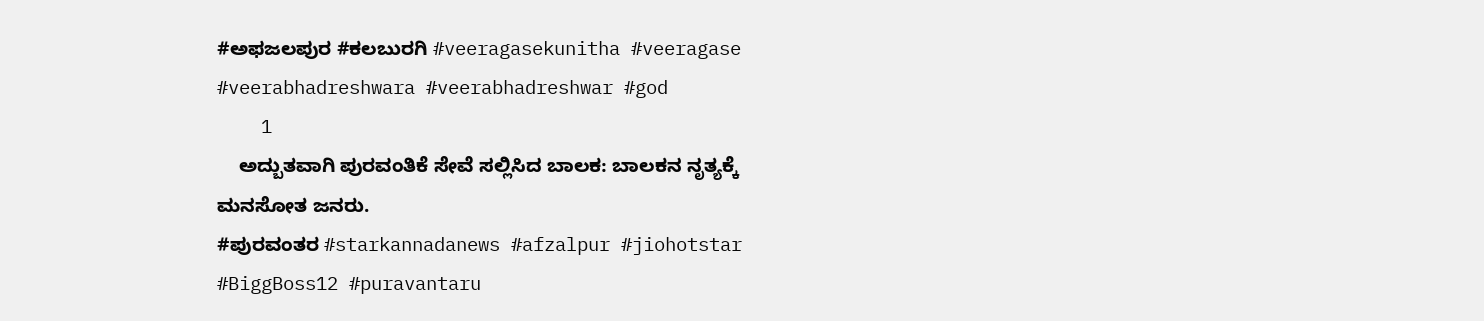#ಅಫಜಲಪುರ #ಕಲಬುರಗಿ #veeragasekunitha #veeragase #veerabhadreshwara #veerabhadreshwar #god
    1
    ಅದ್ಬುತವಾಗಿ ಪುರವಂತಿಕೆ ಸೇವೆ ಸಲ್ಲಿಸಿದ ಬಾಲಕ: ಬಾಲಕನ ನೃತ್ಯಕ್ಕೆ ಮನಸೋತ ಜನರು.
#ಪುರವಂತರ #starkannadanews #afzalpur #jiohotstar #BiggBoss12 #puravantaru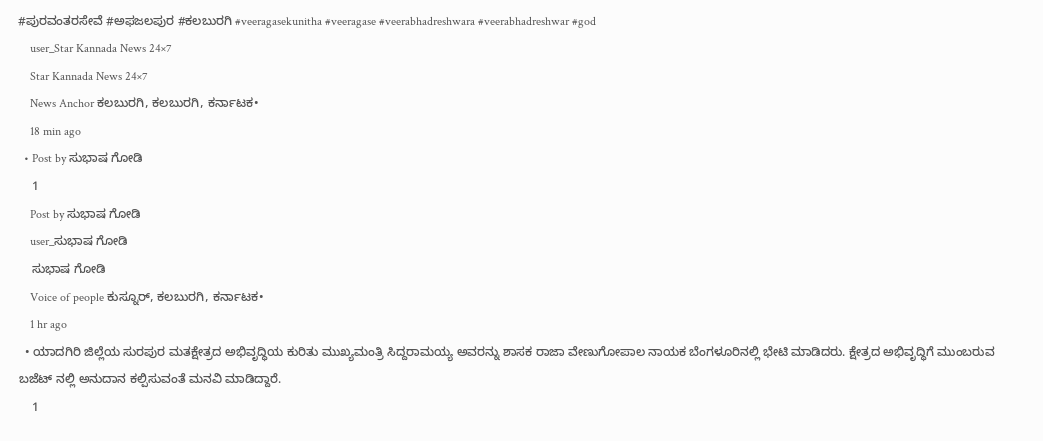#ಪುರವಂತರಸೇವೆ #ಅಫಜಲಪುರ #ಕಲಬುರಗಿ #veeragasekunitha #veeragase #veerabhadreshwara #veerabhadreshwar #god
    user_Star Kannada News 24×7
    Star Kannada News 24×7
    News Anchor ಕಲಬುರಗಿ, ಕಲಬುರಗಿ, ಕರ್ನಾಟಕ•
    18 min ago
  • Post by ಸುಭಾಷ ಗೋಡಿ
    1
    Post by ಸುಭಾಷ ಗೋಡಿ
    user_ಸುಭಾಷ ಗೋಡಿ
    ಸುಭಾಷ ಗೋಡಿ
    Voice of people ಕುಸ್ನೂರ್, ಕಲಬುರಗಿ, ಕರ್ನಾಟಕ•
    1 hr ago
  • ಯಾದಗಿರಿ ಜಿಲ್ಲೆಯ ಸುರಪುರ ಮತಕ್ಷೇತ್ರದ ಅಭಿವೃದ್ಧಿಯ ಕುರಿತು ಮುಖ್ಯಮಂತ್ರಿ ಸಿದ್ದರಾಮಯ್ಯ ಅವರನ್ನು ಶಾಸಕ ರಾಜಾ ವೇಣುಗೋಪಾಲ ನಾಯಕ ಬೆಂಗಳೂರಿನಲ್ಲಿ ಭೇಟಿ ಮಾಡಿದರು. ಕ್ಷೇತ್ರದ ಅಭಿವೃದ್ಧಿಗೆ ಮುಂಬರುವ ಬಜೆಟ್ ನಲ್ಲಿ ಅನುದಾನ ಕಲ್ಪಿಸುವಂತೆ ಮನವಿ ಮಾಡಿದ್ದಾರೆ.
    1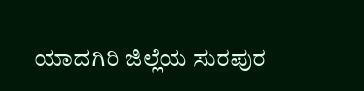ಯಾದಗಿರಿ ಜಿಲ್ಲೆಯ ಸುರಪುರ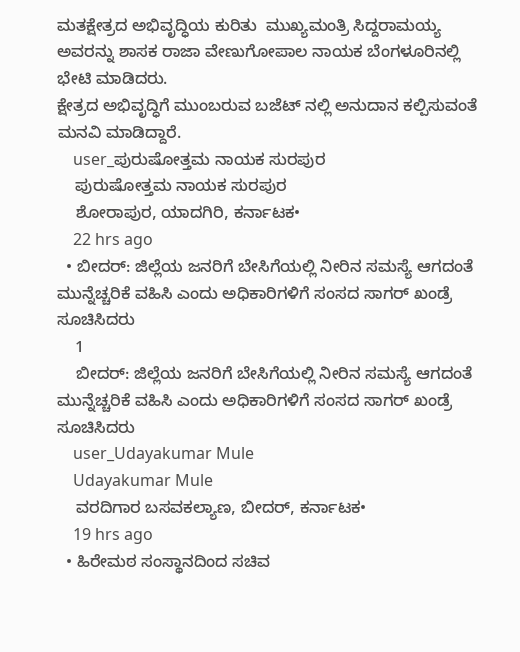ಮತಕ್ಷೇತ್ರದ ಅಭಿವೃದ್ಧಿಯ ಕುರಿತು  ಮುಖ್ಯಮಂತ್ರಿ ಸಿದ್ದರಾಮಯ್ಯ ಅವರನ್ನು ಶಾಸಕ ರಾಜಾ ವೇಣುಗೋಪಾಲ ನಾಯಕ ಬೆಂಗಳೂರಿನಲ್ಲಿ ಭೇಟಿ ಮಾಡಿದರು.
ಕ್ಷೇತ್ರದ ಅಭಿವೃದ್ಧಿಗೆ ಮುಂಬರುವ ಬಜೆಟ್ ನಲ್ಲಿ ಅನುದಾನ ಕಲ್ಪಿಸುವಂತೆ ಮನವಿ ಮಾಡಿದ್ದಾರೆ.
    user_ಪುರುಷೋತ್ತಮ ನಾಯಕ ಸುರಪುರ
    ಪುರುಷೋತ್ತಮ ನಾಯಕ ಸುರಪುರ
    ಶೋರಾಪುರ, ಯಾದಗಿರಿ, ಕರ್ನಾಟಕ•
    22 hrs ago
  • ಬೀದರ್: ಜಿಲ್ಲೆಯ ಜನರಿಗೆ ಬೇಸಿಗೆಯಲ್ಲಿ ನೀರಿನ ಸಮಸ್ಯೆ ಆಗದಂತೆ ಮುನ್ನೆಚ್ಚರಿಕೆ ವಹಿಸಿ ಎಂದು ಅಧಿಕಾರಿಗಳಿಗೆ ಸಂಸದ ಸಾಗರ್ ಖಂಡ್ರೆ ಸೂಚಿಸಿದರು
    1
    ಬೀದರ್: ಜಿಲ್ಲೆಯ ಜನರಿಗೆ ಬೇಸಿಗೆಯಲ್ಲಿ ನೀರಿನ ಸಮಸ್ಯೆ ಆಗದಂತೆ ಮುನ್ನೆಚ್ಚರಿಕೆ ವಹಿಸಿ ಎಂದು ಅಧಿಕಾರಿಗಳಿಗೆ ಸಂಸದ ಸಾಗರ್ ಖಂಡ್ರೆ ಸೂಚಿಸಿದರು
    user_Udayakumar Mule
    Udayakumar Mule
    ವರದಿಗಾರ ಬಸವಕಲ್ಯಾಣ, ಬೀದರ್, ಕರ್ನಾಟಕ•
    19 hrs ago
  • ಹಿರೇಮಠ ಸಂಸ್ಥಾನದಿಂದ ಸಚಿವ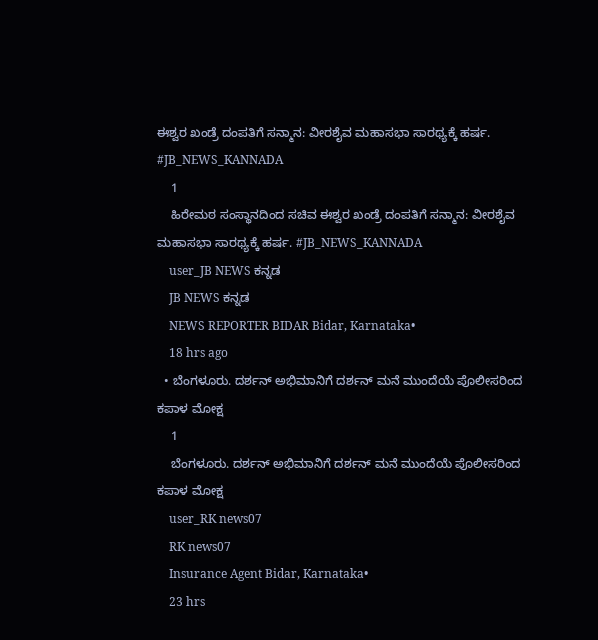ಈಶ್ವರ ಖಂಡ್ರೆ ದಂಪತಿಗೆ ಸನ್ಮಾನ: ವೀರಶೈವ ಮಹಾಸಭಾ ಸಾರಥ್ಯಕ್ಕೆ ಹರ್ಷ. #JB_NEWS_KANNADA
    1
    ಹಿರೇಮಠ ಸಂಸ್ಥಾನದಿಂದ ಸಚಿವ ಈಶ್ವರ ಖಂಡ್ರೆ ದಂಪತಿಗೆ ಸನ್ಮಾನ: ವೀರಶೈವ ಮಹಾಸಭಾ ಸಾರಥ್ಯಕ್ಕೆ ಹರ್ಷ. #JB_NEWS_KANNADA
    user_JB NEWS ಕನ್ನಡ
    JB NEWS ಕನ್ನಡ
    NEWS REPORTER BIDAR Bidar, Karnataka•
    18 hrs ago
  • ಬೆಂಗಳೂರು. ದರ್ಶನ್ ಅಭಿಮಾನಿಗೆ ದರ್ಶನ್ ಮನೆ ಮುಂದೆಯೆ ಪೊಲೀಸರಿಂದ ಕಪಾಳ ಮೋಕ್ಷ
    1
    ಬೆಂಗಳೂರು. ದರ್ಶನ್ ಅಭಿಮಾನಿಗೆ ದರ್ಶನ್ ಮನೆ ಮುಂದೆಯೆ ಪೊಲೀಸರಿಂದ ಕಪಾಳ ಮೋಕ್ಷ
    user_RK news07
    RK news07
    Insurance Agent Bidar, Karnataka•
    23 hrs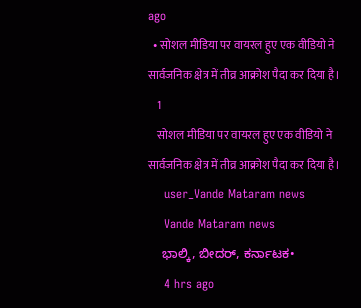ago
  • सोशल मीडिया पर वायरल हुए एक वीडियो ने सार्वजनिक क्षेत्र में तीव्र आक्रोश पैदा कर दिया है।
    1
    सोशल मीडिया पर वायरल हुए एक वीडियो ने सार्वजनिक क्षेत्र में तीव्र आक्रोश पैदा कर दिया है।
    user_Vande Mataram news
    Vande Mataram news
    ಭಾಲ್ಕಿ, ಬೀದರ್, ಕರ್ನಾಟಕ•
    4 hrs ago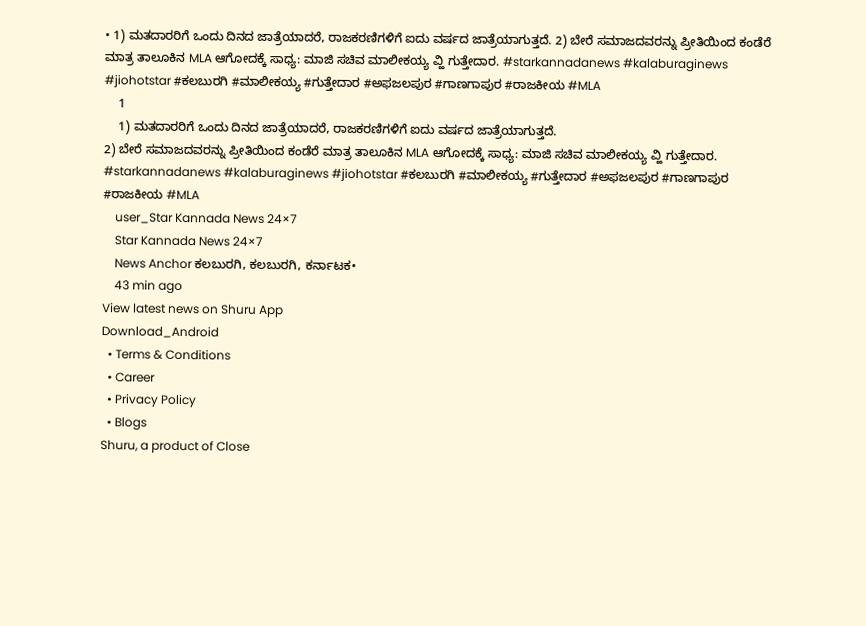• 1) ಮತದಾರರಿಗೆ ಒಂದು ದಿನದ ಜಾತ್ರೆಯಾದರೆ, ರಾಜಕರಣಿಗಳಿಗೆ ಐದು ವರ್ಷದ ಜಾತ್ರೆಯಾಗುತ್ತದೆ. 2) ಬೇರೆ ಸಮಾಜದವರನ್ನು ಪ್ರೀತಿಯಿಂದ ಕಂಡೆರೆ ಮಾತ್ರ ತಾಲೂಕಿನ MLA ಆಗೋದಕ್ಕೆ ಸಾಧ್ಯ: ಮಾಜಿ ಸಚಿವ ಮಾಲೀಕಯ್ಯ ವ್ಹಿ ಗುತ್ತೇದಾರ. #starkannadanews #kalaburaginews #jiohotstar #ಕಲಬುರಗಿ #ಮಾಲೀಕಯ್ಯ #ಗುತ್ತೇದಾರ #ಅಫಜಲಪುರ #ಗಾಣಗಾಪುರ #ರಾಜಕೀಯ #MLA
    1
    1) ಮತದಾರರಿಗೆ ಒಂದು ದಿನದ ಜಾತ್ರೆಯಾದರೆ, ರಾಜಕರಣಿಗಳಿಗೆ ಐದು ವರ್ಷದ ಜಾತ್ರೆಯಾಗುತ್ತದೆ.
2) ಬೇರೆ ಸಮಾಜದವರನ್ನು ಪ್ರೀತಿಯಿಂದ ಕಂಡೆರೆ ಮಾತ್ರ ತಾಲೂಕಿನ MLA ಆಗೋದಕ್ಕೆ ಸಾಧ್ಯ: ಮಾಜಿ ಸಚಿವ ಮಾಲೀಕಯ್ಯ ವ್ಹಿ ಗುತ್ತೇದಾರ.
#starkannadanews #kalaburaginews #jiohotstar #ಕಲಬುರಗಿ #ಮಾಲೀಕಯ್ಯ #ಗುತ್ತೇದಾರ #ಅಫಜಲಪುರ #ಗಾಣಗಾಪುರ #ರಾಜಕೀಯ #MLA
    user_Star Kannada News 24×7
    Star Kannada News 24×7
    News Anchor ಕಲಬುರಗಿ, ಕಲಬುರಗಿ, ಕರ್ನಾಟಕ•
    43 min ago
View latest news on Shuru App
Download_Android
  • Terms & Conditions
  • Career
  • Privacy Policy
  • Blogs
Shuru, a product of Close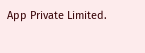App Private Limited.